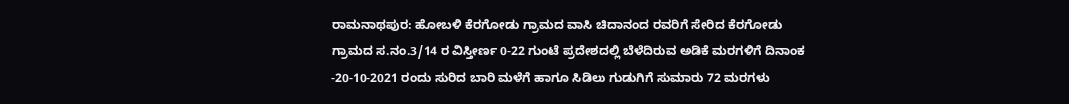ರಾಮನಾಥಪುರ: ಹೋಬಳಿ ಕೆರಗೋಡು ಗ್ರಾಮದ ವಾಸಿ ಚಿದಾನಂದ ರವರಿಗೆ ಸೇರಿದ ಕೆರಗೋಡು ಗ್ರಾಮದ ಸ.ನಂ.3/14 ರ ವಿಸ್ತೀರ್ಣ 0-22 ಗುಂಟೆ ಪ್ರದೇಶದಲ್ಲಿ ಬೆಳೆದಿರುವ ಅಡಿಕೆ ಮರಗಳಿಗೆ ದಿನಾಂಕ -20-10-2021 ರಂದು ಸುರಿದ ಬಾರಿ ಮಳೆಗೆ ಹಾಗೂ ಸಿಡಿಲು ಗುಡುಗಿಗೆ ಸುಮಾರು 72 ಮರಗಳು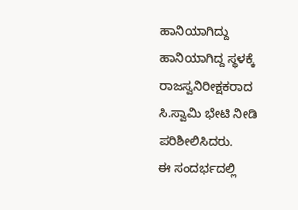ಹಾನಿಯಾಗಿದ್ದು ಹಾನಿಯಾಗಿದ್ದ ಸ್ಥಳಕ್ಕೆ ರಾಜಸ್ವನಿರೀಕ್ಷಕರಾದ ಸಿ.ಸ್ವಾಮಿ ಭೇಟಿ ನೀಡಿ ಪರಿಶೀಲಿಸಿದರು.
ಈ ಸಂದರ್ಭದಲ್ಲಿ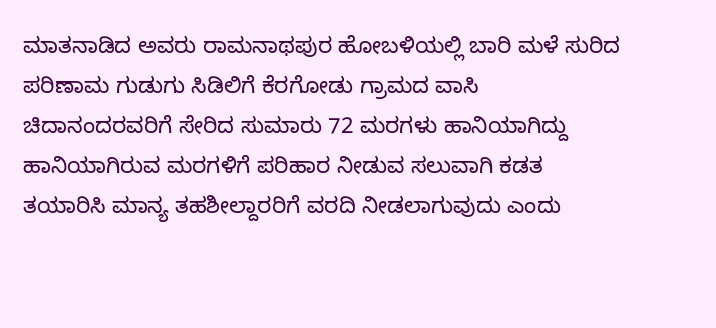ಮಾತನಾಡಿದ ಅವರು ರಾಮನಾಥಪುರ ಹೋಬಳಿಯಲ್ಲಿ ಬಾರಿ ಮಳೆ ಸುರಿದ ಪರಿಣಾಮ ಗುಡುಗು ಸಿಡಿಲಿಗೆ ಕೆರಗೋಡು ಗ್ರಾಮದ ವಾಸಿ ಚಿದಾನಂದರವರಿಗೆ ಸೇರಿದ ಸುಮಾರು 72 ಮರಗಳು ಹಾನಿಯಾಗಿದ್ದು ಹಾನಿಯಾಗಿರುವ ಮರಗಳಿಗೆ ಪರಿಹಾರ ನೀಡುವ ಸಲುವಾಗಿ ಕಡತ ತಯಾರಿಸಿ ಮಾನ್ಯ ತಹಶೀಲ್ದಾರರಿಗೆ ವರದಿ ನೀಡಲಾಗುವುದು ಎಂದು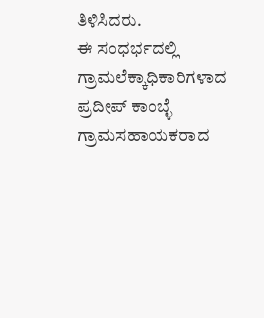ತಿಳಿಸಿದರು.
ಈ ಸಂಧರ್ಭದಲ್ಲಿ ಗ್ರಾಮಲೆಕ್ಕಾಧಿಕಾರಿಗಳಾದ ಪ್ರದೀಪ್ ಕಾಂಬ್ಳೆ ಗ್ರಾಮಸಹಾಯಕರಾದ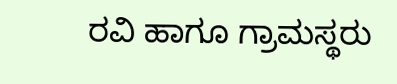ರವಿ ಹಾಗೂ ಗ್ರಾಮಸ್ಥರು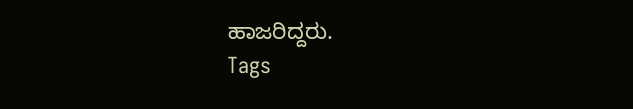ಹಾಜರಿದ್ದರು.
Tags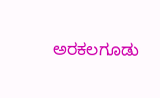ಅರಕಲಗೂಡು